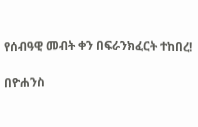የሰብዓዊ መብት ቀን በፍራንክፈርት ተከበረ!

በዮሐንስ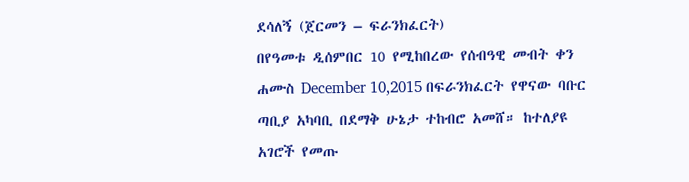ደሳለኝ (ጀርመን – ፍራንክፈርት)
በየዓመቱ ዲሰምበር 10 የሚከበረው የሰብዓዊ መብት ቀን ሐሙስ December 10,2015 በፍራንክፈርት የዋናው ባቡር ጣቢያ አካባቢ በደማቅ ሁኔታ ተከብሮ አመሸ። ከተለያዩ አገሮች የመጡ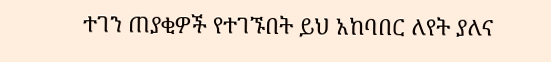ተገን ጠያቂዎች የተገኙበት ይህ አከባበር ለየት ያለና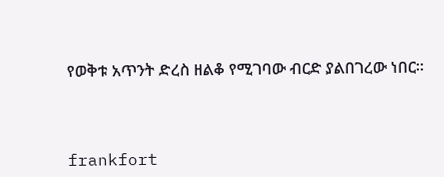የወቅቱ አጥንት ድረስ ዘልቆ የሚገባው ብርድ ያልበገረው ነበር።



frankfort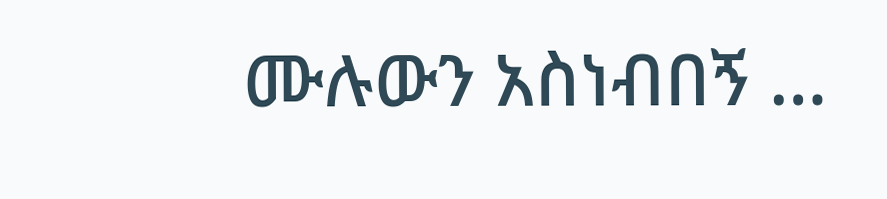ሙሉውን አስነብበኝ …